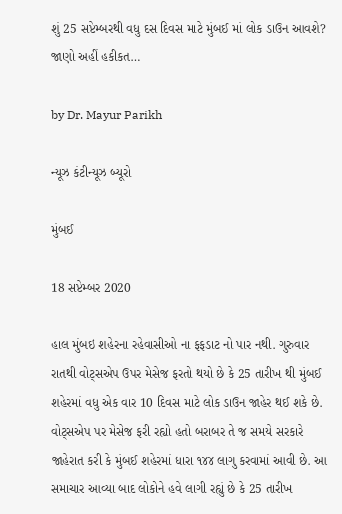શું 25 સપ્ટેમ્બરથી વધુ દસ દિવસ માટે મુંબઈ માં લોક ડાઉન આવશે? જાણો અહીં હકીકત…

by Dr. Mayur Parikh

ન્યૂઝ કંટીન્યૂઝ બ્યૂરો

મુંબઈ

18 સપ્ટેમ્બર 2020

હાલ મુંબઇ શહેરના રહેવાસીઓ ના ફફડાટ નો પાર નથી. ગુરુવાર રાતથી વોટ્સએપ ઉપર મેસેજ ફરતો થયો છે કે 25 તારીખ થી મુંબઈ શહેરમાં વધુ એક વાર 10 દિવસ માટે લોક ડાઉન જાહેર થઈ શકે છે. વોટ્સએપ પર મેસેજ ફરી રહ્યો હતો બરાબર તે જ સમયે સરકારે જાહેરાત કરી કે મુંબઈ શહેરમાં ધારા ૧૪૪ લાગુ કરવામાં આવી છે. આ સમાચાર આવ્યા બાદ લોકોને હવે લાગી રહ્યું છે કે 25 તારીખ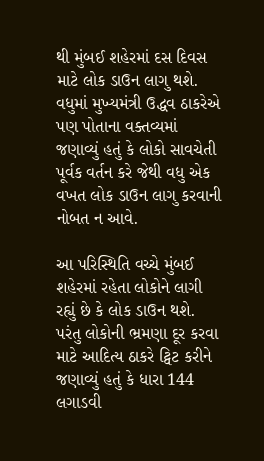થી મુંબઈ શહેરમાં દસ દિવસ માટે લોક ડાઉન લાગુ થશે. વધુમાં મુખ્યમંત્રી ઉદ્ધવ ઠાકરેએ પણ પોતાના વક્તવ્યમાં જણાવ્યું હતું કે લોકો સાવચેતી પૂર્વક વર્તન કરે જેથી વધુ એક વખત લોક ડાઉન લાગુ કરવાની નોબત ન આવે.

આ પરિસ્થિતિ વચ્ચે મુંબઈ શહેરમાં રહેતા લોકોને લાગી રહ્યું છે કે લોક ડાઉન થશે. પરંતુ લોકોની ભ્રમણા દૂર કરવા માટે આદિત્ય ઠાકરે ટ્વિટ કરીને જણાવ્યું હતું કે ધારા 144 લગાડવી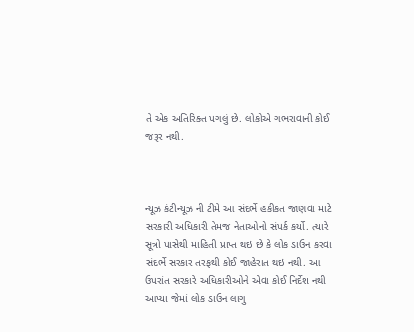તે એક અતિરિક્ત પગલું છે. લોકોએ ગભરાવાની કોઈ જરૂર નથી.



ન્યૂઝ કંટીન્યૂઝ ની ટીમે આ સંદર્ભે હકીકત જાણવા માટે સરકારી અધિકારી તેમજ નેતાઓનો સંપર્ક કર્યો. ત્યારે સૂત્રો પાસેથી માહિતી પ્રાપ્ત થઇ છે કે લોક ડાઉન કરવા સંદર્ભે સરકાર તરફથી કોઈ જાહેરાત થઇ નથી. આ ઉપરાંત સરકારે અધિકારીઓને એવા કોઈ નિર્દેશ નથી આપ્યા જેમાં લોક ડાઉન લાગુ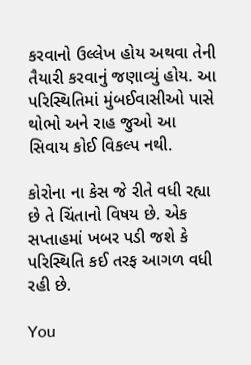કરવાનો ઉલ્લેખ હોય અથવા તેની તૈયારી કરવાનું જણાવ્યું હોય. આ પરિસ્થિતિમાં મુંબઈવાસીઓ પાસે થોભો અને રાહ જુઓ આ સિવાય કોઈ વિકલ્પ નથી.

કોરોના ના કેસ જે રીતે વધી રહ્યા છે તે ચિંતાનો વિષય છે. એક સપ્તાહમાં ખબર પડી જશે કે પરિસ્થિતિ કઈ તરફ આગળ વધી રહી છે.

You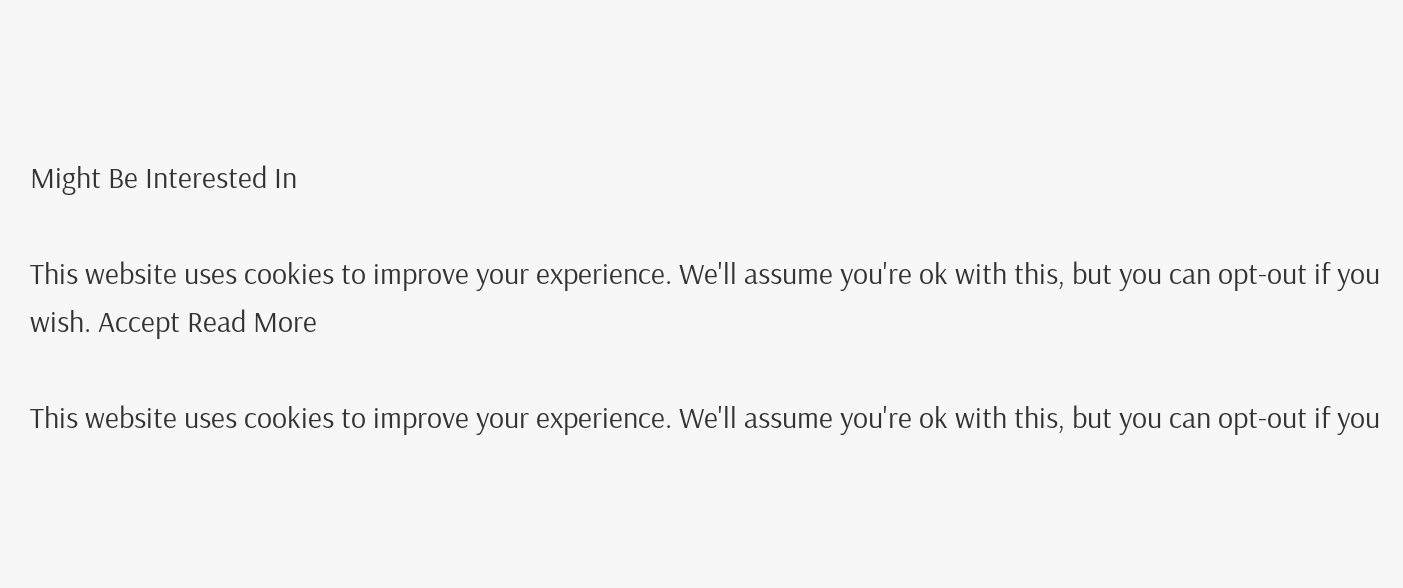Might Be Interested In

This website uses cookies to improve your experience. We'll assume you're ok with this, but you can opt-out if you wish. Accept Read More

This website uses cookies to improve your experience. We'll assume you're ok with this, but you can opt-out if you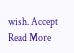wish. Accept Read More